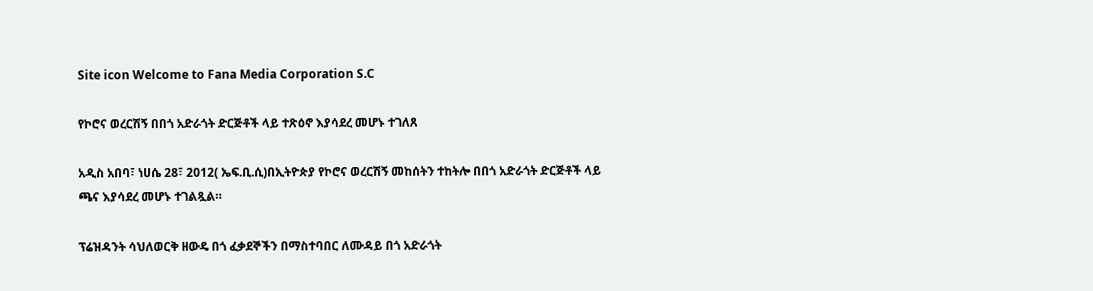Site icon Welcome to Fana Media Corporation S.C

የኮሮና ወረርሽኝ በበጎ አድራጎት ድርጅቶች ላይ ተጽዕኖ እያሳደረ መሆኑ ተገለጸ

አዲስ አበባ፣ ነሀሴ 28፣ 2012( ኤፍ.ቢ.ሲ)በኢትዮጵያ የኮሮና ወረርሽኝ መከሰትን ተከትሎ በበጎ አድራጎት ድርጅቶች ላይ ጫና እያሳደረ መሆኑ ተገልጿል።

ፕሬዝዳንት ሳህለወርቅ ዘውዴ በጎ ፈቃደኞችን በማስተባበር ለሙዳይ በጎ አድራጎት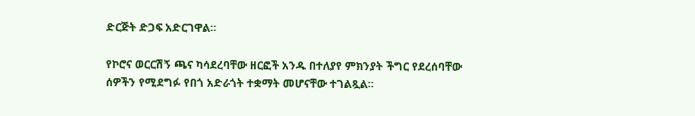ድርጅት ድጋፍ አድርገዋል።

የኮሮና ወርርሽኝ ጫና ካሳደረባቸው ዘርፎች አንዱ በተለያየ ምክንያት ችግር የደረሰባቸው ሰዎችን የሚደግፉ የበጎ አድራጎት ተቋማት መሆናቸው ተገልጿል።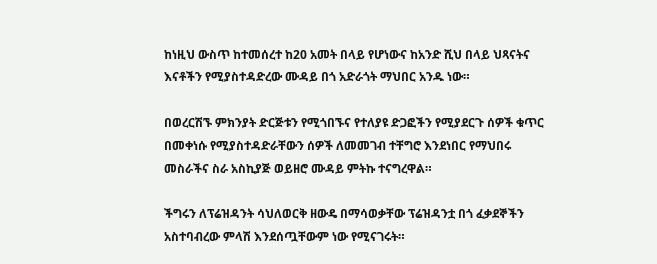ከነዚህ ውስጥ ከተመሰረተ ከ20 አመት በላይ የሆነውና ከአንድ ሺህ በላይ ህጻናትና እናቶችን የሚያስተዳድረው ሙዳይ በጎ አድራጎት ማህበር አንዱ ነው።

በወረርሽኙ ምክንያት ድርጅቱን የሚጎበኙና የተለያዩ ድጋፎችን የሚያደርጉ ሰዎች ቁጥር በመቀነሱ የሚያስተዳድራቸውን ሰዎች ለመመገብ ተቸግሮ እንደነበር የማህበሩ መስራችና ስራ አስኪያጅ ወይዘሮ ሙዳይ ምትኩ ተናግረዋል።

ችግሩን ለፕሬዝዳንት ሳህለወርቅ ዘውዴ በማሳወቃቸው ፕሬዝዳንቷ በጎ ፈቃደኞችን አስተባብረው ምላሽ እንደሰጧቸውም ነው የሚናገሩት።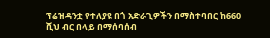ፕሬዝዳንቷ የተለያዩ በጎ አድራጊዎችን በማስተባበር ከ660 ሺህ ብር በላይ በማሰባሰብ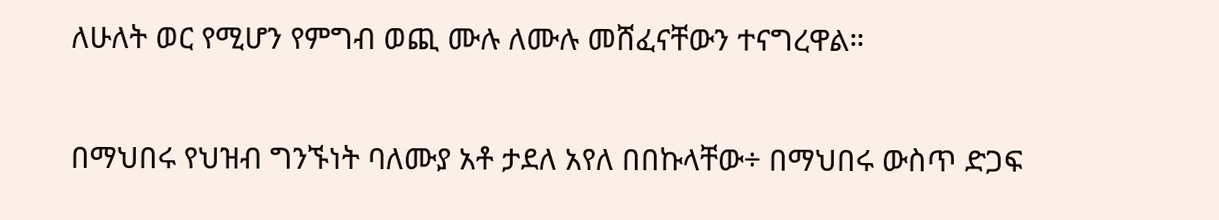ለሁለት ወር የሚሆን የምግብ ወጪ ሙሉ ለሙሉ መሸፈናቸውን ተናግረዋል።

በማህበሩ የህዝብ ግንኙነት ባለሙያ አቶ ታደለ አየለ በበኩላቸው÷ በማህበሩ ውስጥ ድጋፍ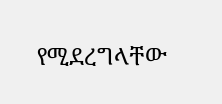የሚደረግላቸው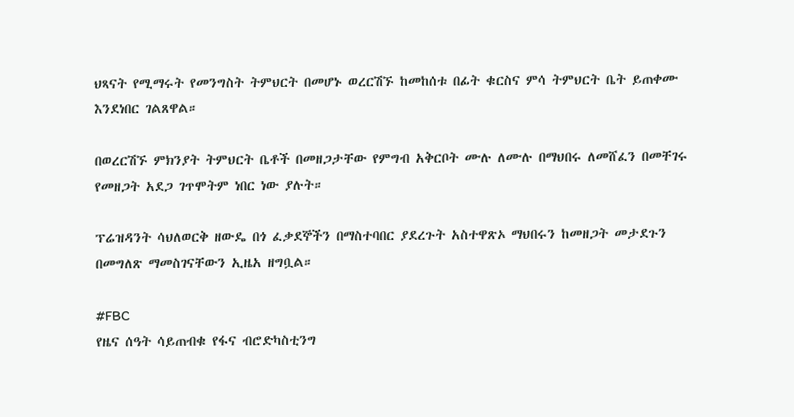ህጻናት የሚማሩት የመንግስት ትምህርት በመሆኑ ወረርሽኙ ከመከሰቱ በፊት ቁርስና ምሳ ትምህርት ቤት ይጠቀሙ እንደነበር ገልጸዋል።

በወረርሽኙ ምክንያት ትምህርት ቤቶች በመዘጋታቸው የምግብ አቅርቦት ሙሉ ለሙሉ በማህበሩ ለመሸፈን በመቸገሩ የመዘጋት አደጋ ገጥሞትም ነበር ነው ያሉት።

ፕሬዝዳንት ሳህለወርቅ ዘውዴ በጎ ፈቃደኞችን በማስተባበር ያደረጉት አስተዋጽኦ ማህበሩን ከመዘጋት መታደጉን በመግለጽ ማመስገናቸውን ኢዜአ ዘግቧል።

#FBC
የዜና ሰዓት ሳይጠብቁ የፋና ብሮድካስቲንግ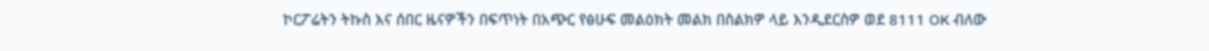ኮርፖሬትን ትኩስ እና ሰበር ዜናዎችን በፍጥነት በአጭር የፅሁፍ መልዕክት መልክ በስልክዎ ላይ እንዲደርስዎ ወደ 8111 OK ብለው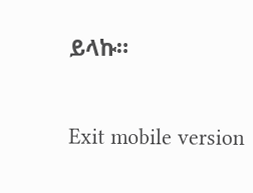ይላኩ።

Exit mobile version